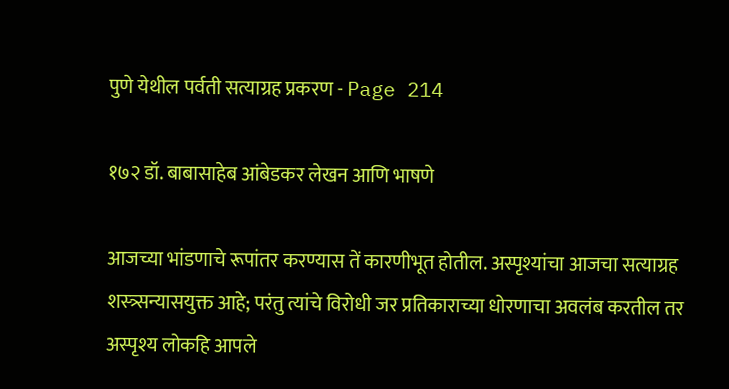पुणे येथील पर्वती सत्याग्रह प्रकरण - Page 214

१७२ डॉ. बाबासाहेब आंबेडकर लेखन आणि भाषणे

आजच्या भांडणाचे रूपांतर करण्यास तें कारणीभूत होतील. अस्पृश्यांचा आजचा सत्याग्रह शस्त्र्सन्यासयुक्त आहे; परंतु त्यांचे विरोधी जर प्रतिकाराच्या धोरणाचा अवलंब करतील तर अस्पृश्य लोकहि आपले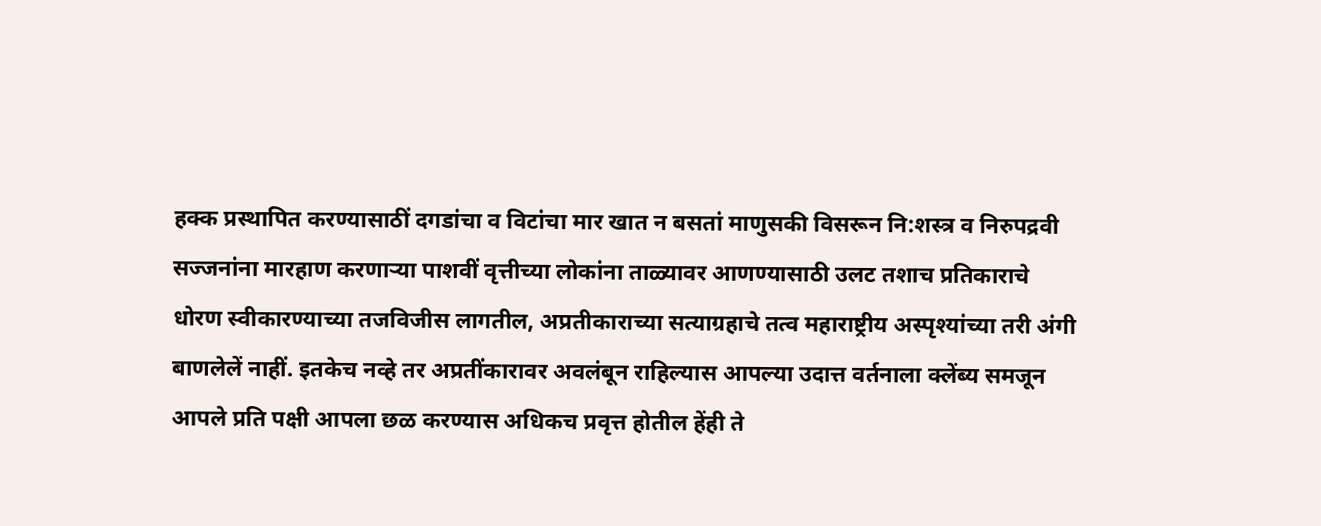हक्क प्रस्थापित करण्यासाठीं दगडांचा व विटांचा मार खात न बसतां माणुसकी विसरून नि:शस्त्र व निरुपद्रवी सज्जनांना मारहाण करणाऱ्या पाशवीं वृत्तीच्या लोकांना ताळ्यावर आणण्यासाठी उलट तशाच प्रतिकाराचे धोरण स्वीकारण्याच्या तजविजीस लागतील, अप्रतीकाराच्या सत्याग्रहाचे तत्व महाराष्ट्रीय अस्पृश्यांच्या तरी अंगी बाणलेलें नाहीं. इतकेच नव्हे तर अप्रतींकारावर अवलंबून राहिल्यास आपल्या उदात्त वर्तनाला क्लेंब्य समजून आपले प्रति पक्षी आपला छळ करण्यास अधिकच प्रवृत्त होतील हेंही ते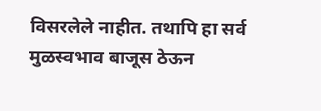विसरलेले नाहीत. तथापि हा सर्व मुळस्वभाव बाजूस ठेऊन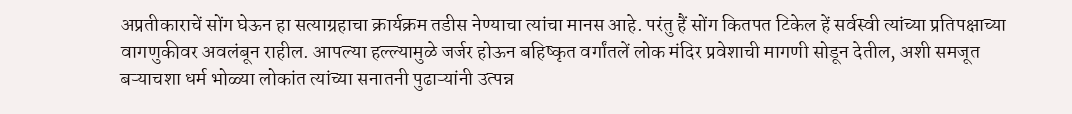अप्रतीकाराचें सोंग घेऊन हा सत्याग्रहाचा क्रार्यक्रम तडीस नेण्याचा त्यांचा मानस आहे. परंतु हैं सोंग कितपत टिकेल हें सर्वस्वी त्यांच्या प्रतिपक्षाच्या वागणुकीवर अवलंबून राहील. आपल्या हल्ल्यामुळे जर्जर होऊन बहिष्कृत वर्गांतलें लोक मंदिर प्रवेशाची मागणी सोडून देतील, अशी समजूत बऱ्याचशा धर्म भोळ्या लोकांत त्यांच्या सनातनी पुढाऱ्यांनी उत्पन्न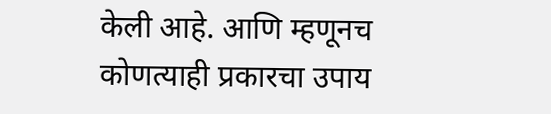केली आहे. आणि म्हणूनच कोणत्याही प्रकारचा उपाय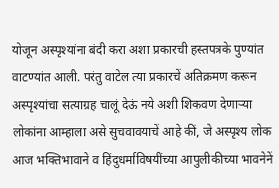योजून अस्पृश्यांना बंदी करा अशा प्रकारची हस्तपत्रके पुण्यांत वाटण्यांत आली. परंतु वाटेल त्या प्रकारचें अतिक्रमण करून अस्पृश्यांचा सत्याग्रह चालूं देऊं नये अशी शिकवण देणाऱ्या लोकांना आम्हाला असे सुचवावयाचें आहे कीं, जे अस्पृश्य लोक आज भक्तिभावाने व हिंदुधर्माविषयींच्या आपुलीकीच्या भावनेनें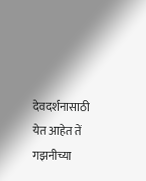देवदर्शनासाठी येत आहेत तें गझनीच्या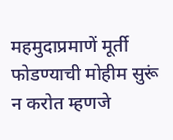महमुदाप्रमाणें मूर्ती फोडण्याची मोहीम सुरूं न करोत म्हणजे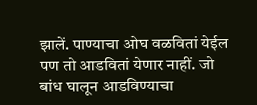झालें. पाण्याचा ओघ वळवितां येईल पण तो आडवितां येणार नाहीं. जो बांध घालून आडविण्याचा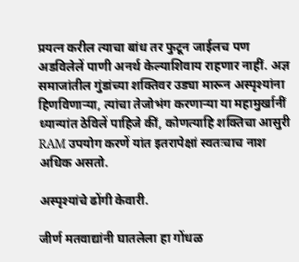प्रयत्न करील त्याचा बांध तर फुटून जाईलच पण अडविलेलें पाणी अनर्थ केल्याशिवाय राहणार नाहीं. अज्ञ समाजांतील गुंडांच्या शक्तिवर उड्या मारून अस्पृश्यांना हिणविणाऱ्या, त्यांचा तेजोभंग करणाऱ्या या महामुर्खानीं ध्यान्यांत ठेविलें पाहिजे कीं, कोणत्याहि शक्तिचा आसुरी RAM उपयोग करणें यांत इतरापेक्षां स्वतःचाच नाश अधिक असतो.

अस्पृश्यांचे ढोंगी केवारी.

जीर्ण मतवाद्यांनी घातलेला हा गोंधळ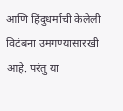आणि हिंदुधर्माची केलेली विटंबना उमगण्यासारखी आहे. परंतु या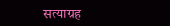सत्याग्रह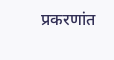प्रकरणांत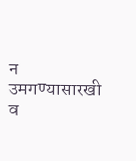न उमगण्यासारखी व